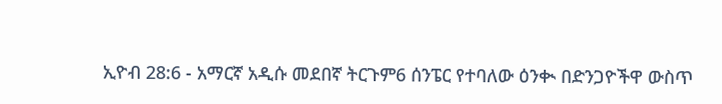ኢዮብ 28:6 - አማርኛ አዲሱ መደበኛ ትርጉም6 ሰንፔር የተባለው ዕንቊ በድንጋዮችዋ ውስጥ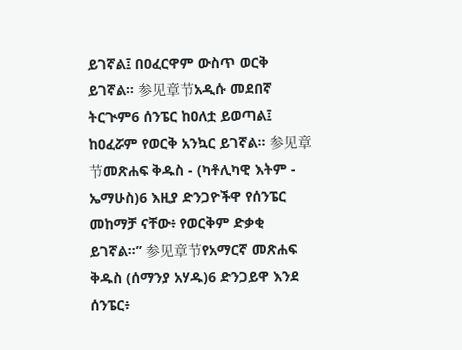ይገኛል፤ በዐፈርዋም ውስጥ ወርቅ ይገኛል። 参见章节አዲሱ መደበኛ ትርጒም6 ሰንፔር ከዐለቷ ይወጣል፤ ከዐፈሯም የወርቅ አንኳር ይገኛል። 参见章节መጽሐፍ ቅዱስ - (ካቶሊካዊ እትም - ኤማሁስ)6 እዚያ ድንጋዮችዋ የሰንፔር መከማቻ ናቸው፥ የወርቅም ድቃቂ ይገኛል።” 参见章节የአማርኛ መጽሐፍ ቅዱስ (ሰማንያ አሃዱ)6 ድንጋይዋ እንደ ሰንፔር፥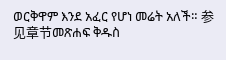ወርቅዋም እንደ አፈር የሆነ መሬት አለች። 参见章节መጽሐፍ ቅዱስ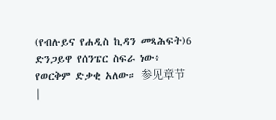(የብሉይና የሐዲስ ኪዳን መጻሕፍት)6 ድንጋይዋ የሰንፔር ስፍራ ነው፥ የወርቅም ድቃቂ አለው። 参见章节 |